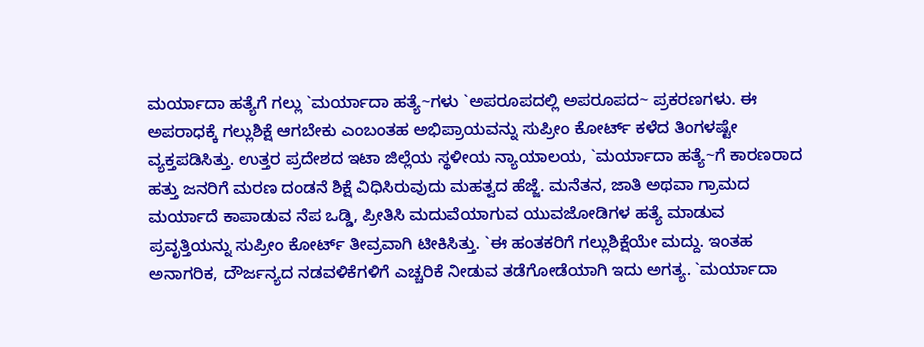ಮರ್ಯಾದಾ ಹತ್ಯೆಗೆ ಗಲ್ಲು `ಮರ್ಯಾದಾ ಹತ್ಯೆ~ಗಳು `ಅಪರೂಪದಲ್ಲಿ ಅಪರೂಪದ~ ಪ್ರಕರಣಗಳು. ಈ ಅಪರಾಧಕ್ಕೆ ಗಲ್ಲುಶಿಕ್ಷೆ ಆಗಬೇಕು ಎಂಬಂತಹ ಅಭಿಪ್ರಾಯವನ್ನು ಸುಪ್ರೀಂ ಕೋರ್ಟ್ ಕಳೆದ ತಿಂಗಳಷ್ಟೇ ವ್ಯಕ್ತಪಡಿಸಿತ್ತು. ಉತ್ತರ ಪ್ರದೇಶದ ಇಟಾ ಜಿಲ್ಲೆಯ ಸ್ಥಳೀಯ ನ್ಯಾಯಾಲಯ, `ಮರ್ಯಾದಾ ಹತ್ಯೆ~ಗೆ ಕಾರಣರಾದ ಹತ್ತು ಜನರಿಗೆ ಮರಣ ದಂಡನೆ ಶಿಕ್ಷೆ ವಿಧಿಸಿರುವುದು ಮಹತ್ವದ ಹೆಜ್ಜೆ. ಮನೆತನ, ಜಾತಿ ಅಥವಾ ಗ್ರಾಮದ ಮರ್ಯಾದೆ ಕಾಪಾಡುವ ನೆಪ ಒಡ್ಡಿ, ಪ್ರೀತಿಸಿ ಮದುವೆಯಾಗುವ ಯುವಜೋಡಿಗಳ ಹತ್ಯೆ ಮಾಡುವ ಪ್ರವೃತ್ತಿಯನ್ನು ಸುಪ್ರೀಂ ಕೋರ್ಟ್ ತೀವ್ರವಾಗಿ ಟೀಕಿಸಿತ್ತು. `ಈ ಹಂತಕರಿಗೆ ಗಲ್ಲುಶಿಕ್ಷೆಯೇ ಮದ್ದು. ಇಂತಹ ಅನಾಗರಿಕ, ದೌರ್ಜನ್ಯದ ನಡವಳಿಕೆಗಳಿಗೆ ಎಚ್ಚರಿಕೆ ನೀಡುವ ತಡೆಗೋಡೆಯಾಗಿ ಇದು ಅಗತ್ಯ. `ಮರ್ಯಾದಾ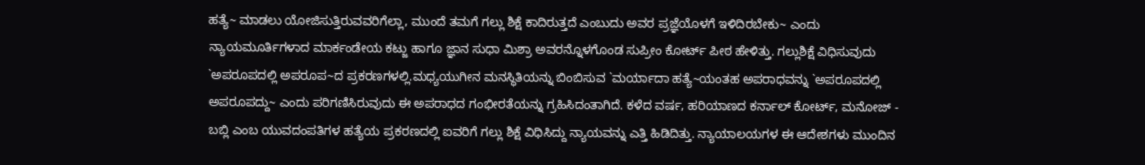ಹತ್ಯೆ~ ಮಾಡಲು ಯೋಜಿಸುತ್ತಿರುವವರಿಗೆಲ್ಲಾ, ಮುಂದೆ ತಮಗೆ ಗಲ್ಲು ಶಿಕ್ಷೆ ಕಾದಿರುತ್ತದೆ ಎಂಬುದು ಅವರ ಪ್ರಜ್ಞೆಯೊಳಗೆ ಇಳಿದಿರಬೇಕು~ ಎಂದು ನ್ಯಾಯಮೂರ್ತಿಗಳಾದ ಮಾರ್ಕಂಡೇಯ ಕಟ್ಜು ಹಾಗೂ ಜ್ಞಾನ ಸುಧಾ ಮಿಶ್ರಾ ಅವರನ್ನೊಳಗೊಂಡ ಸುಪ್ರೀಂ ಕೋರ್ಟ್ ಪೀಠ ಹೇಳಿತ್ತು. ಗಲ್ಲುಶಿಕ್ಷೆ ವಿಧಿಸುವುದು `ಅಪರೂಪದಲ್ಲಿ ಅಪರೂಪ~ದ ಪ್ರಕರಣಗಳಲ್ಲಿ.ಮಧ್ಯಯುಗೀನ ಮನಸ್ಥಿತಿಯನ್ನು ಬಿಂಬಿಸುವ `ಮರ್ಯಾದಾ ಹತ್ಯೆ~ಯಂತಹ ಅಪರಾಧವನ್ನು `ಅಪರೂಪದಲ್ಲಿ ಅಪರೂಪದ್ದು~ ಎಂದು ಪರಿಗಣಿಸಿರುವುದು ಈ ಅಪರಾಧದ ಗಂಭೀರತೆಯನ್ನು ಗ್ರಹಿಸಿದಂತಾಗಿದೆ. ಕಳೆದ ವರ್ಷ, ಹರಿಯಾಣದ ಕರ್ನಾಲ್ ಕೋರ್ಟ್, ಮನೋಜ್ - ಬಬ್ಲಿ ಎಂಬ ಯುವದಂಪತಿಗಳ ಹತ್ಯೆಯ ಪ್ರಕರಣದಲ್ಲಿ ಐವರಿಗೆ ಗಲ್ಲು ಶಿಕ್ಷೆ ವಿಧಿಸಿದ್ದು ನ್ಯಾಯವನ್ನು ಎತ್ತಿ ಹಿಡಿದಿತ್ತು. ನ್ಯಾಯಾಲಯಗಳ ಈ ಆದೇಶಗಳು ಮುಂದಿನ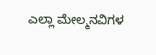ಎಲ್ಲಾ ಮೇಲ್ಮನವಿಗಳ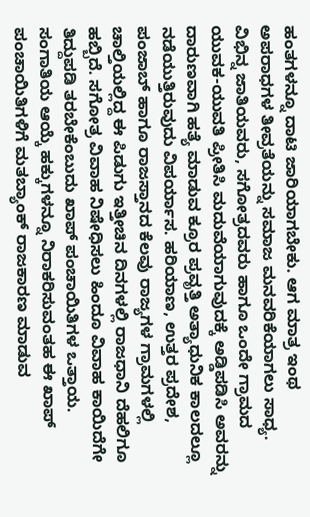ಹಂತಗಳನ್ನೂ ದಾಟಿ ಜಾರಿಯಾಗಬೇಕು. ಆಗ ಮಾತ್ರ ಇಂಥ ಅಪರಾಧಗಳ ತೀವ್ರತೆಯನ್ನು ಸಮಾಜ ಮನವರಿಕೆಯಾಗಲು ಸಾಧ್ಯ. ವಿಭಿನ್ನ ಜಾತಿಯವರು, ಸಗೋತ್ರದವರು ಹಾಗೂ ಒಂದೇ ಗ್ರಾಮದ ಯುವಕ-ಯುವತಿ ಪ್ರೀತಿಸಿ ಮದುವೆಯಾಗುವುದಕ್ಕೆ ಅಡ್ಡಿಪಡಿಸಿ ಅವರನ್ನು ದಾರುಣವಾಗಿ ಹತ್ಯೆ ಮಾಡುವ ಕ್ರೂರ ಪ್ರವೃತ್ತಿ ಅತ್ಯಾಧುನಿಕ ಕಾಲದಲ್ಲೂ ನಡೆಯುತ್ತಿರುವುದು ವಿಪರ್ಯಾಸ. ಹರಿಯಾಣ, ಉತ್ತರ ಪ್ರದೇಶ, ಪಂಜಾಬ್ ಹಾಗೂ ರಾಜಸ್ತಾನದ ಕೆಲವು ರಾಜ್ಯಗಳ ಗ್ರಾಮಗಳಲ್ಲಿ ಚಾಲ್ತಿಯಲ್ಲಿದ್ದ ಈ ಪಿಡುಗು ಇತ್ತೀಚಿನ ದಿನಗಳಲ್ಲಿ ರಾಜಧಾನಿ ದೆಹಲಿಗೂ ಹಬ್ಬಿದೆ. ಸಗೋತ್ರ ವಿವಾಹ ನಿಷೇಧಿಸಲು ಹಿಂದೂ ವಿವಾಹ ಕಾಯಿದೆಗೇ ತಿದ್ದುಪಡಿ ತರಬೇಕೆಂಬುದು ಖಾಪ್ ಪಂಚಾಯಿತಿಗಳ ಒತ್ತಾಯ. ಸಂಗಾತಿಯ ಆಯ್ಕೆ ಹಕ್ಕುಗಳನ್ನೂ ನಿರಾಕರಿಸುವಂತಹ ಈ ಖಾಪ್ ಪಂಚಾಯಿತಿಗಳಿಗೆ ಮತಬ್ಯಾಂಕ್ ರಾಜಕಾರಣ ಮಾಡುವ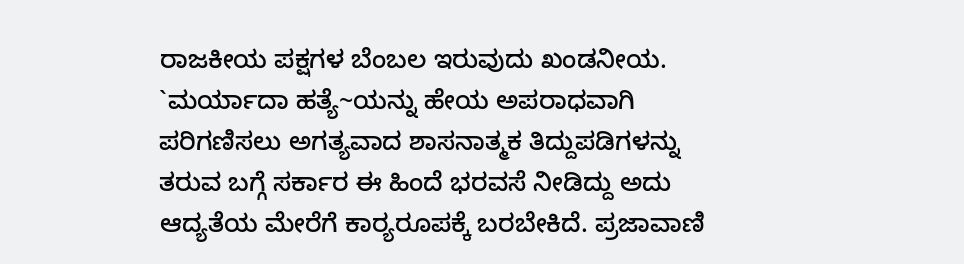ರಾಜಕೀಯ ಪಕ್ಷಗಳ ಬೆಂಬಲ ಇರುವುದು ಖಂಡನೀಯ. `ಮರ್ಯಾದಾ ಹತ್ಯೆ~ಯನ್ನು ಹೇಯ ಅಪರಾಧವಾಗಿ ಪರಿಗಣಿಸಲು ಅಗತ್ಯವಾದ ಶಾಸನಾತ್ಮಕ ತಿದ್ದುಪಡಿಗಳನ್ನು ತರುವ ಬಗ್ಗೆ ಸರ್ಕಾರ ಈ ಹಿಂದೆ ಭರವಸೆ ನೀಡಿದ್ದು ಅದು ಆದ್ಯತೆಯ ಮೇರೆಗೆ ಕಾರ‌್ಯರೂಪಕ್ಕೆ ಬರಬೇಕಿದೆ. ಪ್ರಜಾವಾಣಿ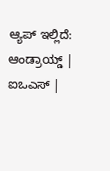ಆ್ಯಪ್ ಇಲ್ಲಿದೆ: ಆಂಡ್ರಾಯ್ಡ್ | ಐಒಎಸ್ |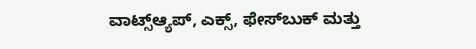ವಾಟ್ಸ್ಆ್ಯಪ್, ಎಕ್ಸ್, ಫೇಸ್‌ಬುಕ್ ಮತ್ತು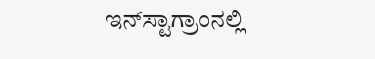ಇನ್‌ಸ್ಟಾಗ್ರಾಂನಲ್ಲಿ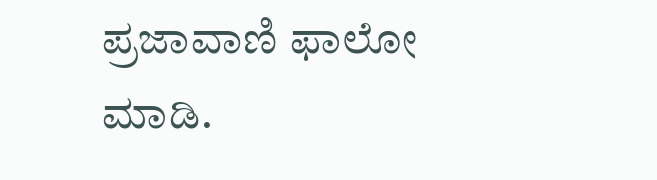ಪ್ರಜಾವಾಣಿ ಫಾಲೋ ಮಾಡಿ.